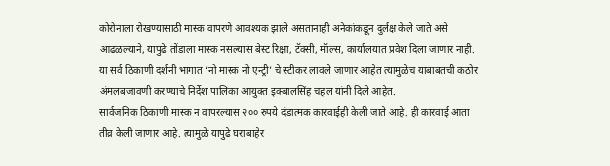कोरोनाला रोखण्यासाठी मास्क वापरणे आवश्यक झाले असतानाही अनेकांकडून दुर्लक्ष केले जाते असे आढळल्याने, यापुढे तोंडाला मास्क नसल्यास बेस्ट रिक्षा, टॅक्सी, मॅाल्स, कार्यालयात प्रवेश दिला जाणार नाही. या सर्व ठिकाणी दर्शनी भागात ‘नो मास्क नो एन्ट्री’ चे स्टीकर लावले जाणार आहेत त्यामुळेच याबाबतची कठोर अंमलबजावणी करण्याचे निर्देश पालिका आयुक्त इक्बालसिंह चहल यांनी दिले आहेत.
सार्वजनिक ठिकाणी मास्क न वापरल्यास २०० रुपये दंडात्मक कारवाईही केली जाते आहे. ही कारवाई आता तीव्र केली जाणार आहे. त्यामुळे यापुढे घराबाहेर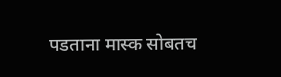पडताना मास्क सोबतच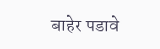बाहेर पडावे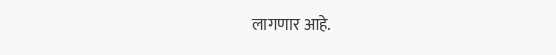लागणार आहे.